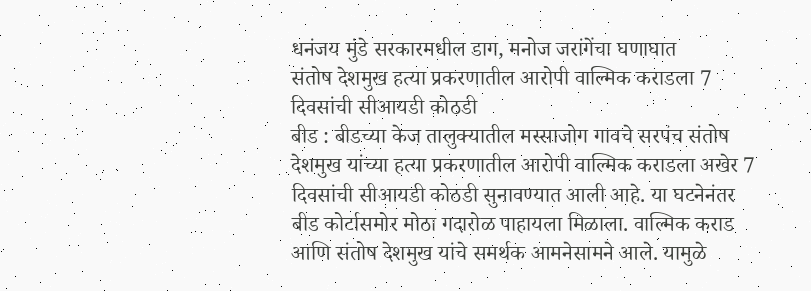धनंजय मुंडे सरकारमधील डाग, मनोज जरांगेंचा घणाघात
संतोष देशमुख हत्या प्रकरणातील आरोपी वाल्मिक कराडला 7 दिवसांची सीआयडी कोठडी
बीड : बीडच्या केज तालुक्यातील मस्साजोग गावचे सरपंच संतोष देशमुख यांच्या हत्या प्रकरणातील आरोपी वाल्मिक कराडला अखेर 7 दिवसांची सीआयडी कोठडी सुनावण्यात आली आहे. या घटनेनंतर बीड कोर्टासमोर मोठा गदारोळ पाहायला मिळाला. वाल्मिक कराड आणि संतोष देशमुख यांचे समर्थक आमनेसामने आले. यामुळे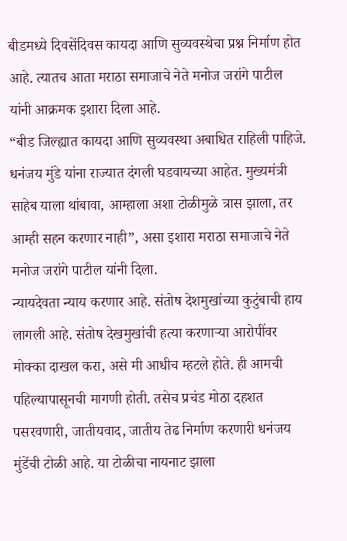बीडमध्ये दिवसेंदिवस कायदा आणि सुव्यवस्थेचा प्रश्न निर्माण होत आहे. त्यातच आता मराठा समाजाचे नेते मनोज जरांगे पाटील यांनी आक्रमक इशारा दिला आहे.
“बीड जिल्ह्यात कायदा आणि सुव्यवस्था अबाधित राहिली पाहिजे. धनंजय मुंडे यांना राज्यात दंगली घडवायच्या आहेत. मुख्यमंत्री साहेब याला थांबावा, आम्हाला अशा टोळीमुळे त्रास झाला, तर आम्ही सहन करणार नाही”, असा इशारा मराठा समाजाचे नेते मनोज जरांगे पाटील यांनी दिला.
न्यायदेवता न्याय करणार आहे. संतोष देशमुखांच्या कुटुंबाची हाय लागली आहे. संतोष देखमुखांची हत्या करणाऱ्या आरोपींवर मोक्का दाखल करा, असे मी आधीच म्हटले होते. ही आमची पहिल्यापासूनची मागणी होती. तसेच प्रचंड मोठा दहशत पसरवणारी, जातीयवाद, जातीय तेढ निर्माण करणारी धनंजय मुंडेंची टोळी आहे. या टोळीचा नायनाट झाला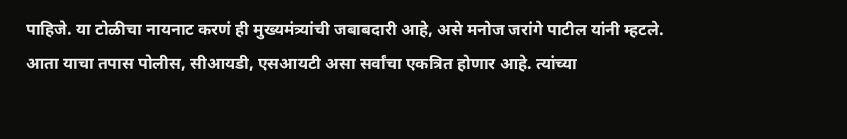पाहिजे. या टोळीचा नायनाट करणं ही मुख्यमंत्र्यांची जबाबदारी आहे, असे मनोज जरांगे पाटील यांनी म्हटले.
आता याचा तपास पोलीस, सीआयडी, एसआयटी असा सर्वांचा एकत्रित होणार आहे. त्यांच्या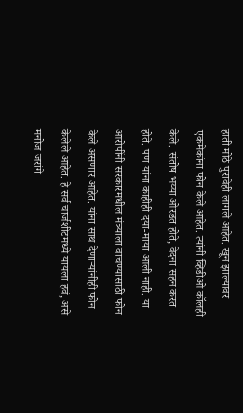हाती मोठे पुरावेही लागले आहेत. खून झाल्यावर एकमेकांना फोन केले आहेत. त्यांनी व्हिडीओ कॉलही केले. संतोष भय्या ओरडत होते, वेदना सहन करत होते. पण यांना काहीही दया-माया आली नाही. या आरोपींनी सरकारमधील मंत्र्याला वाचण्यासाठी फोन केले असणार आहेत. यांना साथ देणाऱ्यांनीही फोन केलेले आहेत. हे सर्व चार्जशीटमध्ये यायला हवं, असे मनोज जरांगे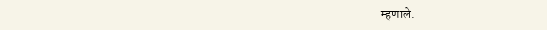म्हणाले.